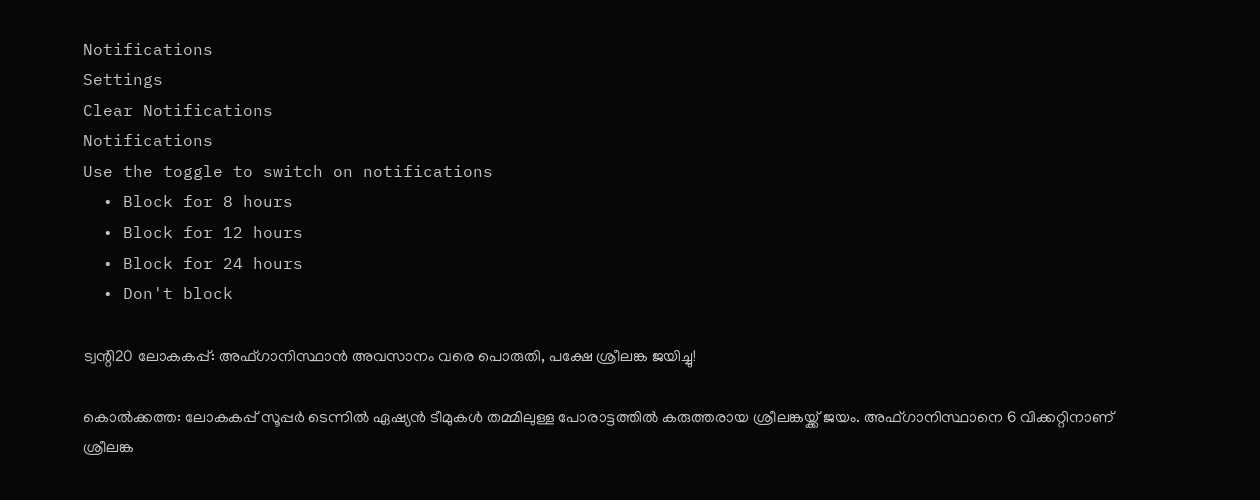Notifications
Settings
Clear Notifications
Notifications
Use the toggle to switch on notifications
  • Block for 8 hours
  • Block for 12 hours
  • Block for 24 hours
  • Don't block

ട്വന്റി20 ലോകകപ്പ്: അഫ്ഗാനിസ്ഥാന്‍ അവസാനം വരെ പൊരുതി, പക്ഷേ ശ്രീലങ്ക ജയിച്ചു!

കൊല്‍ക്കത്ത: ലോകകപ്പ് സൂപ്പര്‍ ടെന്നില്‍ ഏഷ്യന്‍ ടീമുകള്‍ തമ്മിലുള്ള പോരാട്ടത്തില്‍ കരുത്തരായ ശ്രീലങ്കയ്ക്ക് ജയം. അഫ്ഗാനിസ്ഥാനെ 6 വിക്കറ്റിനാണ് ശ്രീലങ്ക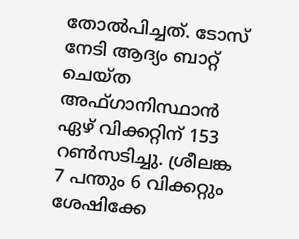തോല്‍പിച്ചത്. ടോസ് നേടി ആദ്യം ബാറ്റ് ചെയ്ത അഫ്ഗാനിസ്ഥാന്‍ ഏഴ് വിക്കറ്റിന് 153 റണ്‍സടിച്ചു. ശ്രീലങ്ക 7 പന്തും 6 വിക്കറ്റും ശേഷിക്കേ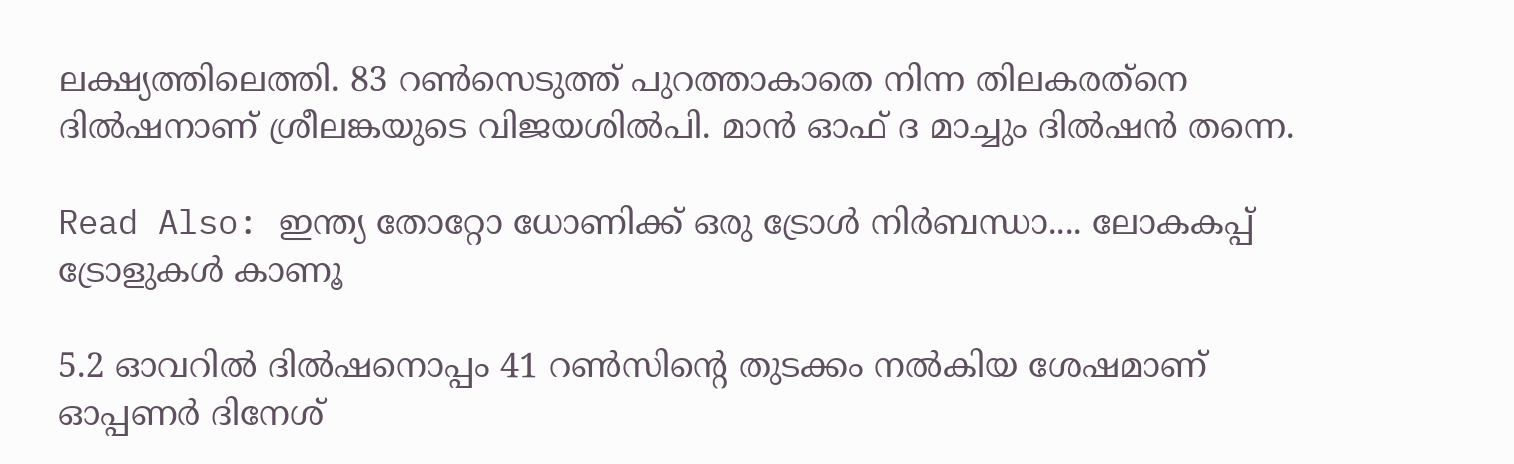ലക്ഷ്യത്തിലെത്തി. 83 റണ്‍സെടുത്ത് പുറത്താകാതെ നിന്ന തിലകരത്‌നെ ദില്‍ഷനാണ് ശ്രീലങ്കയുടെ വിജയശില്‍പി. മാന്‍ ഓഫ് ദ മാച്ചും ദില്‍ഷന്‍ തന്നെ.

Read Also: ഇന്ത്യ തോറ്റോ ധോണിക്ക് ഒരു ട്രോള്‍ നിര്‍ബന്ധാ.... ലോകകപ്പ് ട്രോളുകള്‍ കാണൂ

5.2 ഓവറില്‍ ദില്‍ഷനൊപ്പം 41 റണ്‍സിന്റെ തുടക്കം നല്‍കിയ ശേഷമാണ് ഓപ്പണര്‍ ദിനേശ്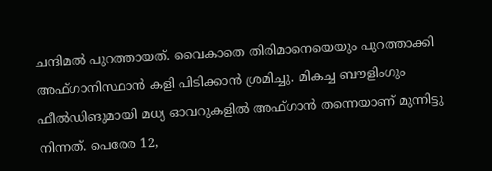ചന്ദിമല്‍ പുറത്തായത്. വൈകാതെ തിരിമാനെയെയും പുറത്താക്കി അഫ്ഗാനിസ്ഥാന്‍ കളി പിടിക്കാന്‍ ശ്രമിച്ചു. മികച്ച ബൗളിംഗും ഫീല്‍ഡിങുമായി മധ്യ ഓവറുകളില്‍ അഫ്ഗാന്‍ തന്നെയാണ് മുന്നിട്ടു നിന്നത്. പെരേര 12,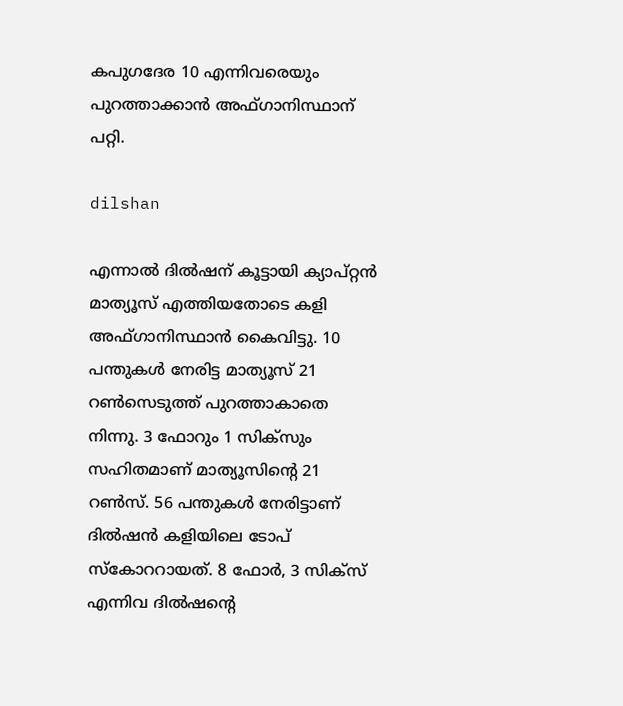കപുഗദേര 10 എന്നിവരെയും പുറത്താക്കാന്‍ അഫ്ഗാനിസ്ഥാന് പറ്റി.

dilshan

എന്നാല്‍ ദില്‍ഷന് കൂട്ടായി ക്യാപ്റ്റന്‍ മാത്യൂസ് എത്തിയതോടെ കളി അഫ്ഗാനിസ്ഥാന്‍ കൈവിട്ടു. 10 പന്തുകള്‍ നേരിട്ട മാത്യൂസ് 21 റണ്‍സെടുത്ത് പുറത്താകാതെ നിന്നു. 3 ഫോറും 1 സിക്‌സും സഹിതമാണ് മാത്യൂസിന്റെ 21 റണ്‍സ്. 56 പന്തുകള്‍ നേരിട്ടാണ് ദില്‍ഷന്‍ കളിയിലെ ടോപ് സ്‌കോററായത്. 8 ഫോര്‍, 3 സിക്‌സ് എന്നിവ ദില്‍ഷന്റെ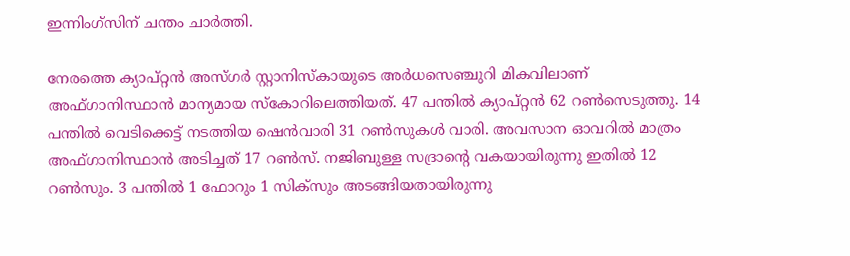ഇന്നിംഗ്‌സിന് ചന്തം ചാര്‍ത്തി.

നേരത്തെ ക്യാപ്റ്റന്‍ അസ്ഗര്‍ സ്റ്റാനിസ്‌കായുടെ അര്‍ധസെഞ്ചുറി മികവിലാണ് അഫ്ഗാനിസ്ഥാന്‍ മാന്യമായ സ്‌കോറിലെത്തിയത്. 47 പന്തില്‍ ക്യാപ്റ്റന്‍ 62 റണ്‍സെടുത്തു. 14 പന്തില്‍ വെടിക്കെട്ട് നടത്തിയ ഷെന്‍വാരി 31 റണ്‍സുകള്‍ വാരി. അവസാന ഓവറില്‍ മാത്രം അഫ്ഗാനിസ്ഥാന്‍ അടിച്ചത് 17 റണ്‍സ്. നജിബുള്ള സദ്രാന്റെ വകയായിരുന്നു ഇതില്‍ 12 റണ്‍സും. 3 പന്തില്‍ 1 ഫോറും 1 സിക്‌സും അടങ്ങിയതായിരുന്നു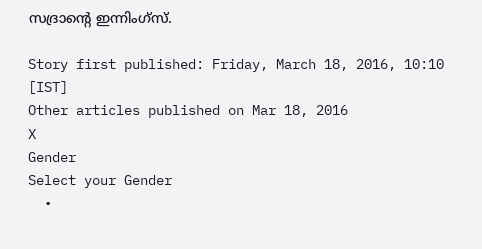സദ്രാന്റെ ഇന്നിംഗ്‌സ്.

Story first published: Friday, March 18, 2016, 10:10 [IST]
Other articles published on Mar 18, 2016
X
Gender
Select your Gender
  •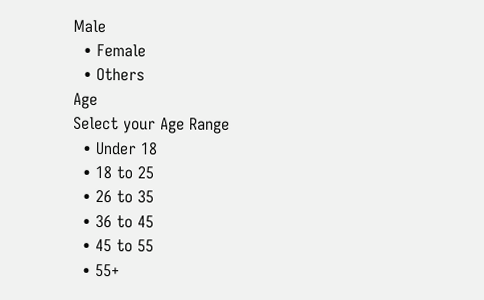Male
  • Female
  • Others
Age
Select your Age Range
  • Under 18
  • 18 to 25
  • 26 to 35
  • 36 to 45
  • 45 to 55
  • 55+